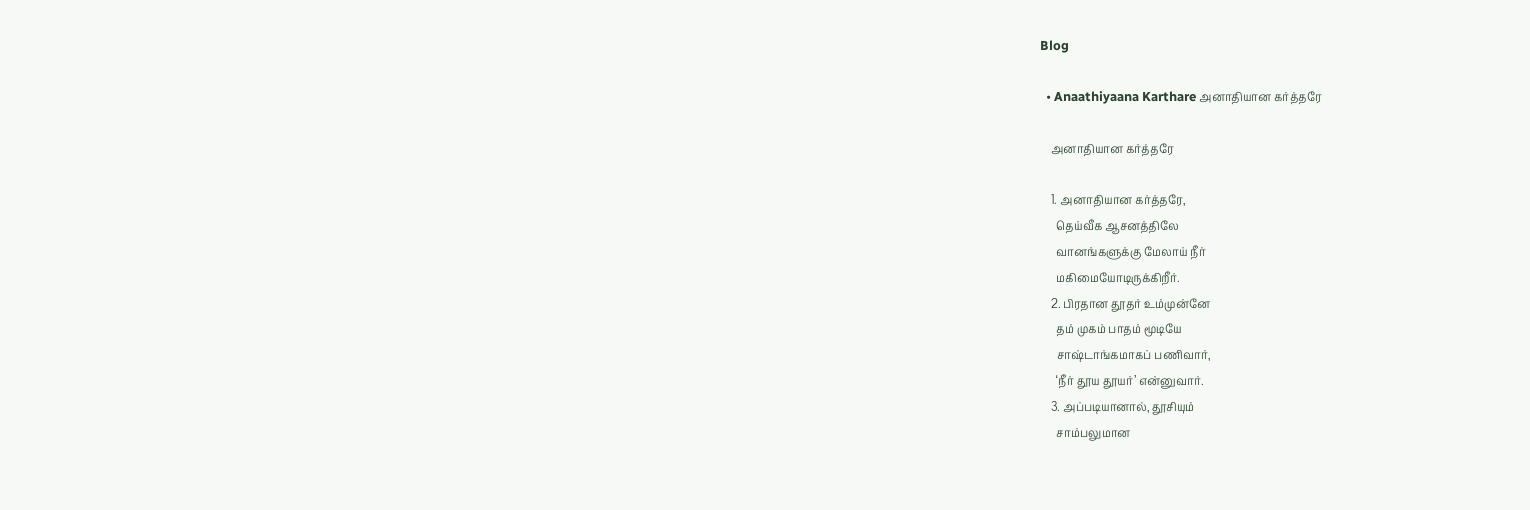Blog

  • Anaathiyaana Karthare அனாதியான கர்த்தரே

    அனாதியான கர்த்தரே

    1. அனாதியான கர்த்தரே,
      தெய்வீக ஆசனத்திலே
      வானங்களுக்கு மேலாய் நீர்
      மகிமையோடிருக்கிறீர்.
    2. பிரதான தூதர் உம்முன்னே
      தம் முகம் பாதம் மூடியே
      சாஷ்டாங்கமாகப் பணிவார்,
      ‘நீர் தூய தூயர்’ என்னுவார்.
    3. அப்படியானால், தூசியும்
      சாம்பலுமான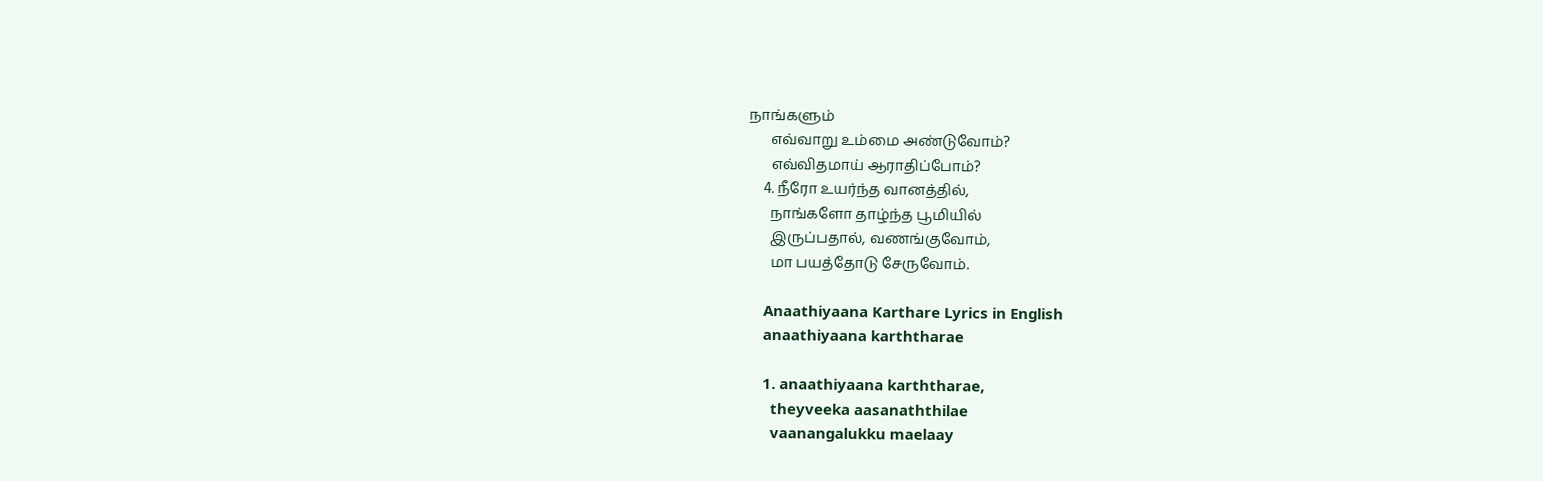நாங்களும்
      எவ்வாறு உம்மை அண்டுவோம்?
      எவ்விதமாய் ஆராதிப்போம்?
    4. நீரோ உயர்ந்த வானத்தில்,
      நாங்களோ தாழ்ந்த பூமியில்
      இருப்பதால், வணங்குவோம்,
      மா பயத்தோடு சேருவோம்.

    Anaathiyaana Karthare Lyrics in English
    anaathiyaana karththarae

    1. anaathiyaana karththarae,
      theyveeka aasanaththilae
      vaanangalukku maelaay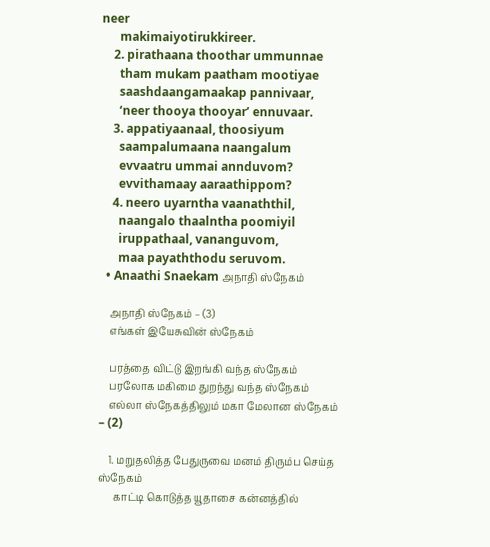neer
      makimaiyotirukkireer.
    2. pirathaana thoothar ummunnae
      tham mukam paatham mootiyae
      saashdaangamaakap pannivaar,
      ‘neer thooya thooyar’ ennuvaar.
    3. appatiyaanaal, thoosiyum
      saampalumaana naangalum
      evvaatru ummai annduvom?
      evvithamaay aaraathippom?
    4. neero uyarntha vaanaththil,
      naangalo thaalntha poomiyil
      iruppathaal, vananguvom,
      maa payaththodu seruvom.
  • Anaathi Snaekam அநாதி ஸ்நேகம்

    அநாதி ஸ்நேகம் – (3)
    எங்கள் இயேசுவின் ஸ்நேகம்

    பரத்தை விட்டு இறங்கி வந்த ஸ்நேகம்
    பரலோக மகிமை துறந்து வந்த ஸ்நேகம்
    எல்லா ஸ்நேகத்திலும் மகா மேலான ஸ்நேகம் – (2)

    1. மறுதலித்த பேதுருவை மனம் திரும்ப செய்த ஸ்நேகம்
      காட்டி கொடுத்த யூதாசை கன்னத்தில்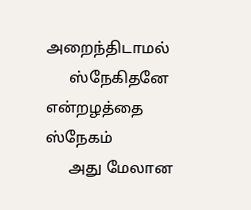அறைந்திடாமல்
      ஸ்நேகிதனே என்றழத்தை ஸ்நேகம்
      அது மேலான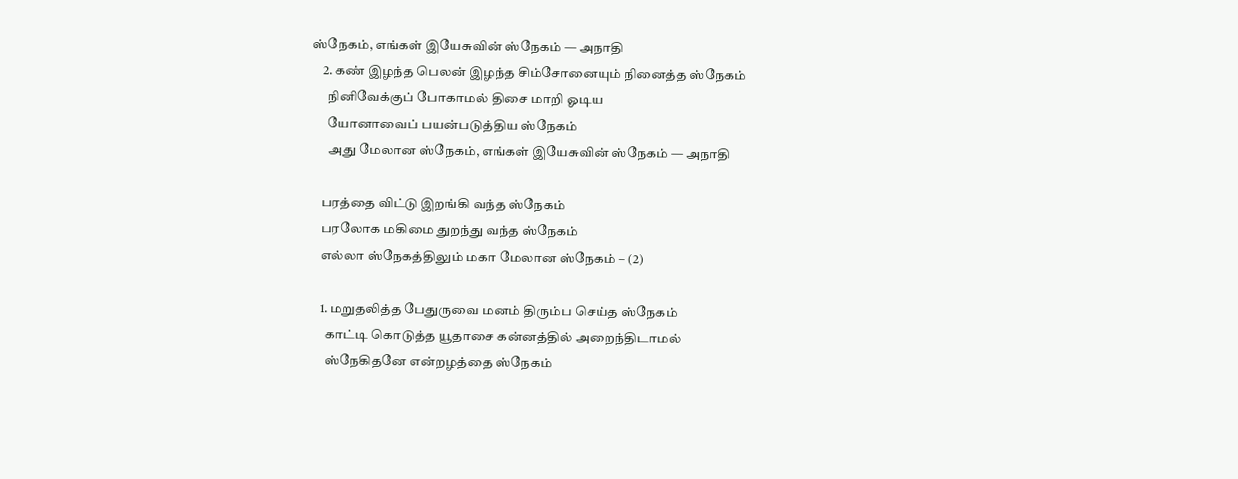ஸ்நேகம், எங்கள் இயேசுவின் ஸ்நேகம் — அநாதி
    2. கண் இழந்த பெலன் இழந்த சிம்சோனையும் நினைத்த ஸ்நேகம்
      நினிவேக்குப் போகாமல் திசை மாறி ஓடிய
      யோனாவைப் பயன்படுத்திய ஸ்நேகம்
      அது மேலான ஸ்நேகம், எங்கள் இயேசுவின் ஸ்நேகம் — அநாதி

    பரத்தை விட்டு இறங்கி வந்த ஸ்நேகம்
    பரலோக மகிமை துறந்து வந்த ஸ்நேகம்
    எல்லா ஸ்நேகத்திலும் மகா மேலான ஸ்நேகம் – (2)

    1. மறுதலித்த பேதுருவை மனம் திரும்ப செய்த ஸ்நேகம்
      காட்டி கொடுத்த யூதாசை கன்னத்தில் அறைந்திடாமல்
      ஸ்நேகிதனே என்றழத்தை ஸ்நேகம்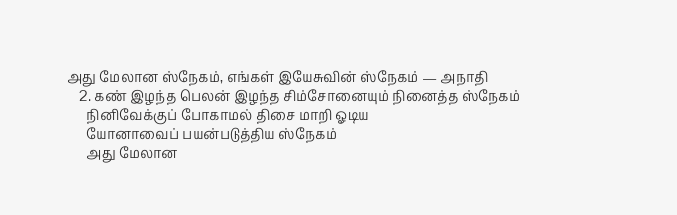அது மேலான ஸ்நேகம், எங்கள் இயேசுவின் ஸ்நேகம் — அநாதி
    2. கண் இழந்த பெலன் இழந்த சிம்சோனையும் நினைத்த ஸ்நேகம்
      நினிவேக்குப் போகாமல் திசை மாறி ஓடிய
      யோனாவைப் பயன்படுத்திய ஸ்நேகம்
      அது மேலான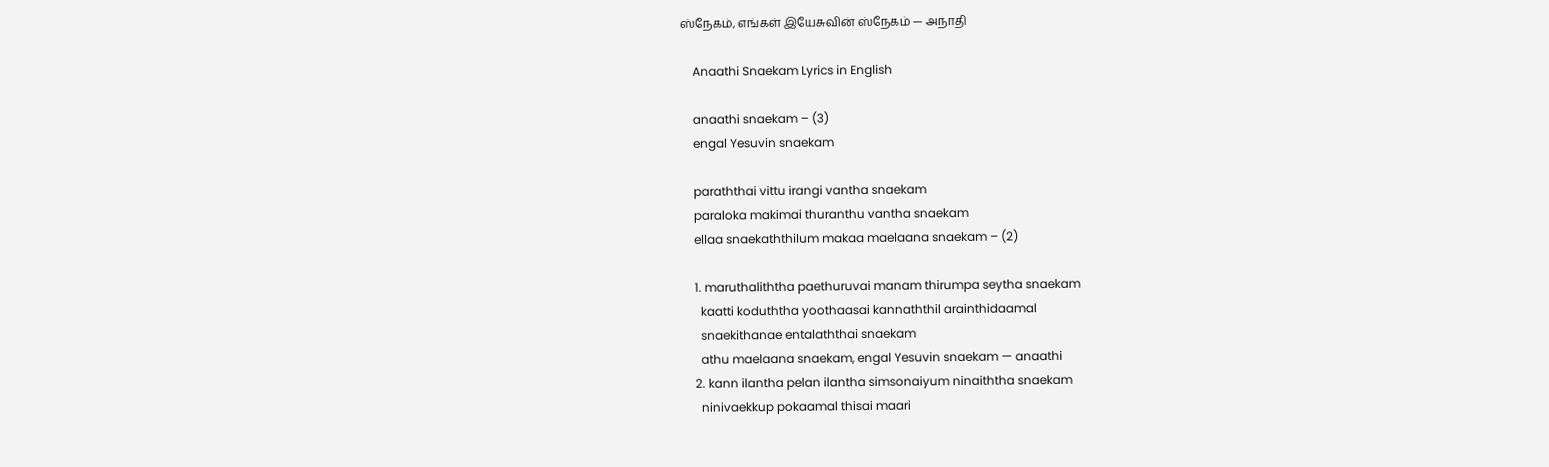ஸ்நேகம், எங்கள் இயேசுவின் ஸ்நேகம் — அநாதி

    Anaathi Snaekam Lyrics in English

    anaathi snaekam – (3)
    engal Yesuvin snaekam

    paraththai vittu irangi vantha snaekam
    paraloka makimai thuranthu vantha snaekam
    ellaa snaekaththilum makaa maelaana snaekam – (2)

    1. maruthaliththa paethuruvai manam thirumpa seytha snaekam
      kaatti koduththa yoothaasai kannaththil arainthidaamal
      snaekithanae entalaththai snaekam
      athu maelaana snaekam, engal Yesuvin snaekam — anaathi
    2. kann ilantha pelan ilantha simsonaiyum ninaiththa snaekam
      ninivaekkup pokaamal thisai maari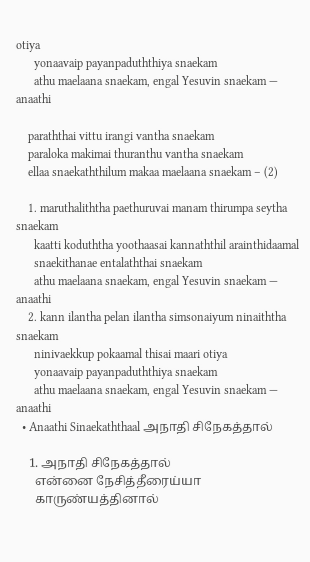otiya
      yonaavaip payanpaduththiya snaekam
      athu maelaana snaekam, engal Yesuvin snaekam — anaathi

    paraththai vittu irangi vantha snaekam
    paraloka makimai thuranthu vantha snaekam
    ellaa snaekaththilum makaa maelaana snaekam – (2)

    1. maruthaliththa paethuruvai manam thirumpa seytha snaekam
      kaatti koduththa yoothaasai kannaththil arainthidaamal
      snaekithanae entalaththai snaekam
      athu maelaana snaekam, engal Yesuvin snaekam — anaathi
    2. kann ilantha pelan ilantha simsonaiyum ninaiththa snaekam
      ninivaekkup pokaamal thisai maari otiya
      yonaavaip payanpaduththiya snaekam
      athu maelaana snaekam, engal Yesuvin snaekam — anaathi
  • Anaathi Sinaekaththaal அநாதி சிநேகத்தால்

    1. அநாதி சிநேகத்தால்
      என்னை நேசித்தீரைய்யா
      காருண்யத்தினால்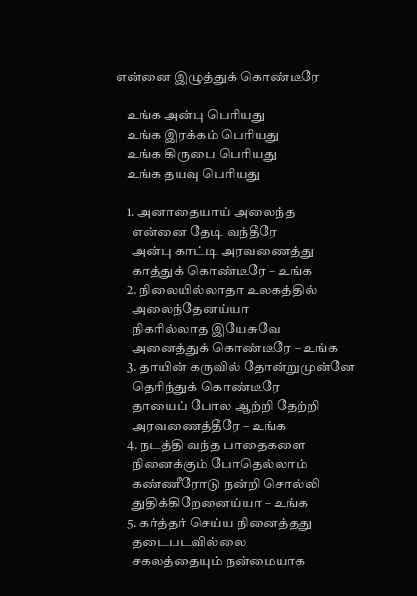என்னை இழுத்துக் கொண்டீரே

    உங்க அன்பு பெரியது
    உங்க இரக்கம் பெரியது
    உங்க கிருபை பெரியது
    உங்க தயவு பெரியது

    1. அனாதையாய் அலைந்த
      என்னை தேடி வந்தீரே
      அன்பு காட்டி அரவணைத்து
      காத்துக் கொண்டீரே – உங்க
    2. நிலையில்லாதா உலகத்தில்
      அலைந்தேனய்யா
      நிகரில்லாத இயேசுவே
      அனைத்துக் கொண்டீரே – உங்க
    3. தாயின் கருவில் தோன்றுமுன்னே
      தெரிந்துக் கொண்டீரே
      தாயைப் போல ஆற்றி தேற்றி
      அரவணைத்தீரே – உங்க
    4. நடத்தி வந்த பாதைகளை
      நினைக்கும் போதெல்லாம்
      கண்ணீரோடு நன்றி சொல்லி
      துதிக்கிறேனைய்யா – உங்க
    5. கர்த்தர் செய்ய நினைத்தது
      தடைபடவில்லை
      சகலத்தையும் நன்மையாக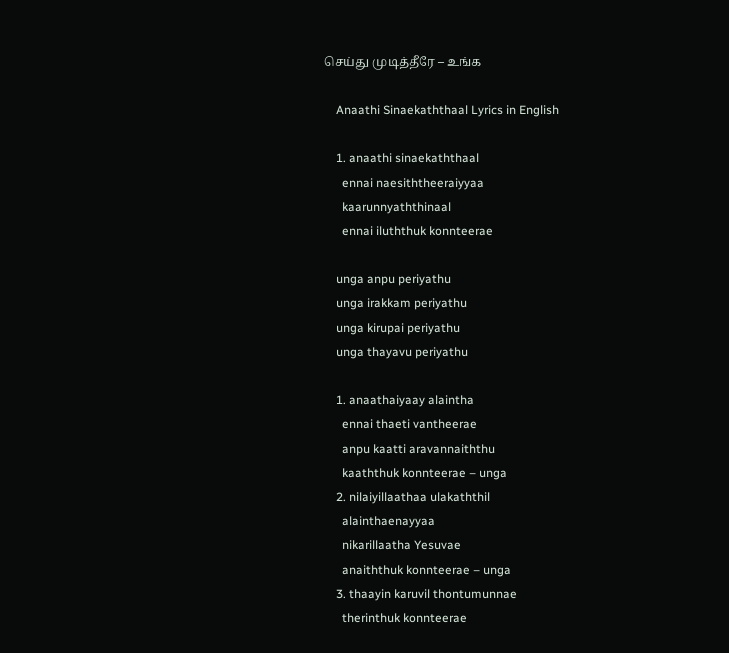செய்து முடித்தீரே – உங்க

    Anaathi Sinaekaththaal Lyrics in English

    1. anaathi sinaekaththaal
      ennai naesiththeeraiyyaa
      kaarunnyaththinaal
      ennai iluththuk konnteerae

    unga anpu periyathu
    unga irakkam periyathu
    unga kirupai periyathu
    unga thayavu periyathu

    1. anaathaiyaay alaintha
      ennai thaeti vantheerae
      anpu kaatti aravannaiththu
      kaaththuk konnteerae – unga
    2. nilaiyillaathaa ulakaththil
      alainthaenayyaa
      nikarillaatha Yesuvae
      anaiththuk konnteerae – unga
    3. thaayin karuvil thontumunnae
      therinthuk konnteerae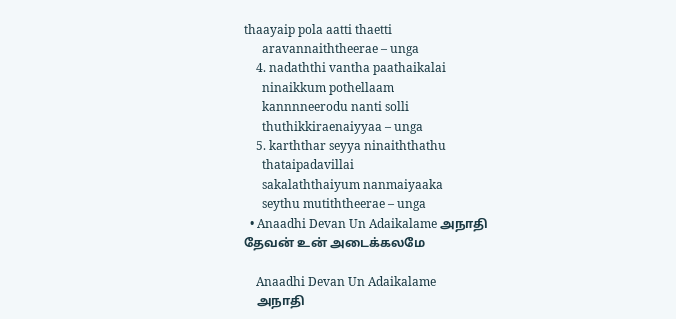thaayaip pola aatti thaetti
      aravannaiththeerae – unga
    4. nadaththi vantha paathaikalai
      ninaikkum pothellaam
      kannnneerodu nanti solli
      thuthikkiraenaiyyaa – unga
    5. karththar seyya ninaiththathu
      thataipadavillai
      sakalaththaiyum nanmaiyaaka
      seythu mutiththeerae – unga
  • Anaadhi Devan Un Adaikalame அநாதி தேவன் உன் அடைக்கலமே

    Anaadhi Devan Un Adaikalame
    அநாதி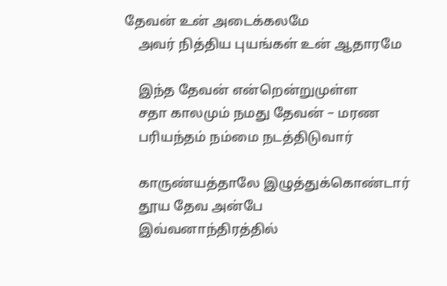தேவன் உன் அடைக்கலமே
    அவர் நித்திய புயங்கள் உன் ஆதாரமே

    இந்த தேவன் என்றென்றுமுள்ள
    சதா காலமும் நமது தேவன் – மரண
    பரியந்தம் நம்மை நடத்திடுவார்

    காருண்யத்தாலே இழுத்துக்கொண்டார்
    தூய தேவ அன்பே
    இவ்வனாந்திரத்தில்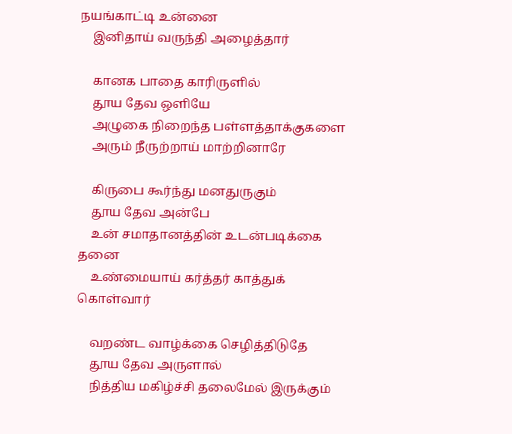நயங்காட்டி உன்னை
    இனிதாய் வருந்தி அழைத்தார்

    கானக பாதை காரிருளில்
    தூய தேவ ஒளியே
    அழுகை நிறைந்த பள்ளத்தாக்குகளை
    அரும் நீருற்றாய் மாற்றினாரே

    கிருபை கூர்ந்து மனதுருகும்
    தூய தேவ அன்பே
    உன் சமாதானத்தின் உடன்படிக்கை தனை
    உண்மையாய் கர்த்தர் காத்துக் கொள்வார்

    வறண்ட வாழ்க்கை செழித்திடுதே
    தூய தேவ அருளால்
    நித்திய மகிழ்ச்சி தலைமேல் இருக்கும்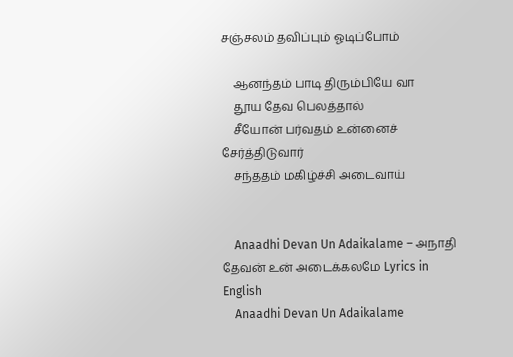சஞ்சலம் தவிப்பும் ஓடிப்போம்

    ஆனந்தம் பாடி திரும்பியே வா
    தூய தேவ பெலத்தால்
    சீயோன் பர்வதம் உன்னைச் சேர்த்திடுவார்
    சந்ததம் மகிழ்ச்சி அடைவாய்


    Anaadhi Devan Un Adaikalame – அநாதி தேவன் உன் அடைக்கலமே Lyrics in English
    Anaadhi Devan Un Adaikalame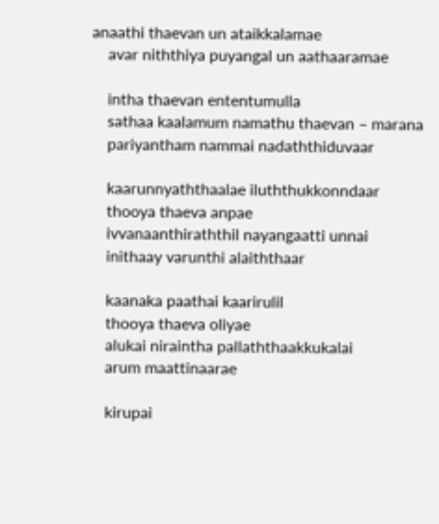anaathi thaevan un ataikkalamae
    avar niththiya puyangal un aathaaramae

    intha thaevan ententumulla
    sathaa kaalamum namathu thaevan – marana
    pariyantham nammai nadaththiduvaar

    kaarunnyaththaalae iluththukkonndaar
    thooya thaeva anpae
    ivvanaanthiraththil nayangaatti unnai
    inithaay varunthi alaiththaar

    kaanaka paathai kaarirulil
    thooya thaeva oliyae
    alukai niraintha pallaththaakkukalai
    arum maattinaarae

    kirupai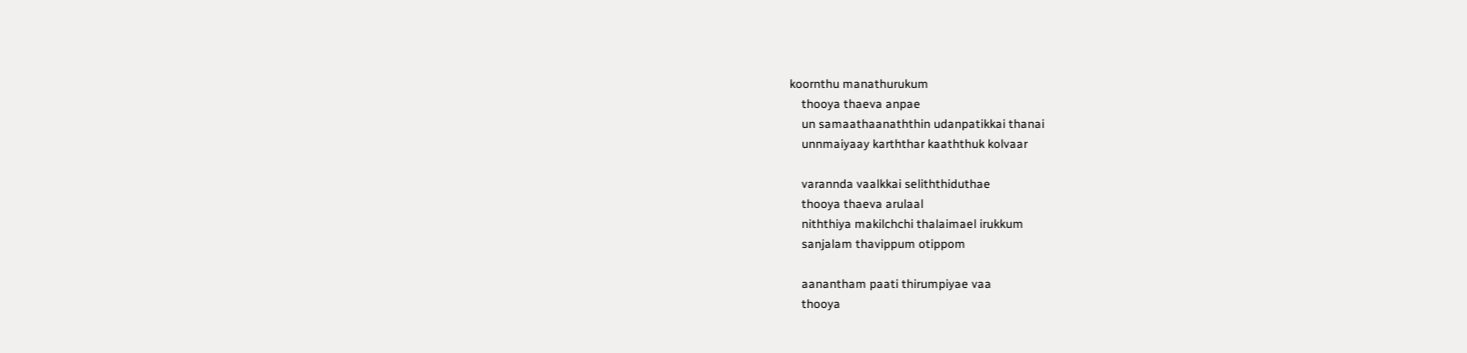koornthu manathurukum
    thooya thaeva anpae
    un samaathaanaththin udanpatikkai thanai
    unnmaiyaay karththar kaaththuk kolvaar

    varannda vaalkkai seliththiduthae
    thooya thaeva arulaal
    niththiya makilchchi thalaimael irukkum
    sanjalam thavippum otippom

    aanantham paati thirumpiyae vaa
    thooya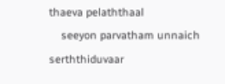thaeva pelaththaal
    seeyon parvatham unnaich serththiduvaar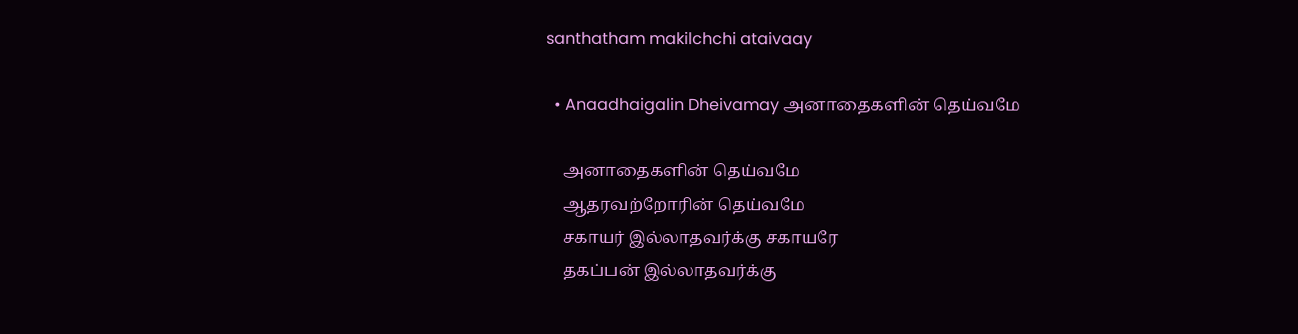santhatham makilchchi ataivaay

  • Anaadhaigalin Dheivamay அனாதைகளின் தெய்வமே

    அனாதைகளின் தெய்வமே
    ஆதரவற்றோரின் தெய்வமே
    சகாயர் இல்லாதவர்க்கு சகாயரே
    தகப்பன் இல்லாதவர்க்கு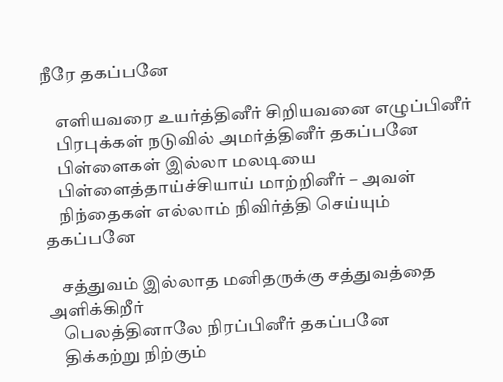நீரே தகப்பனே

    எளியவரை உயர்த்தினீர் சிறியவனை எழுப்பினீர்
    பிரபுக்கள் நடுவில் அமர்த்தினீர் தகப்பனே
    பிள்ளைகள் இல்லா மலடியை
    பிள்ளைத்தாய்ச்சியாய் மாற்றினீர் – அவள்
    நிந்தைகள் எல்லாம் நிவிர்த்தி செய்யும் தகப்பனே

    சத்துவம் இல்லாத மனிதருக்கு சத்துவத்தை அளிக்கிறீர்
    பெலத்தினாலே நிரப்பினீர் தகப்பனே
    திக்கற்று நிற்கும்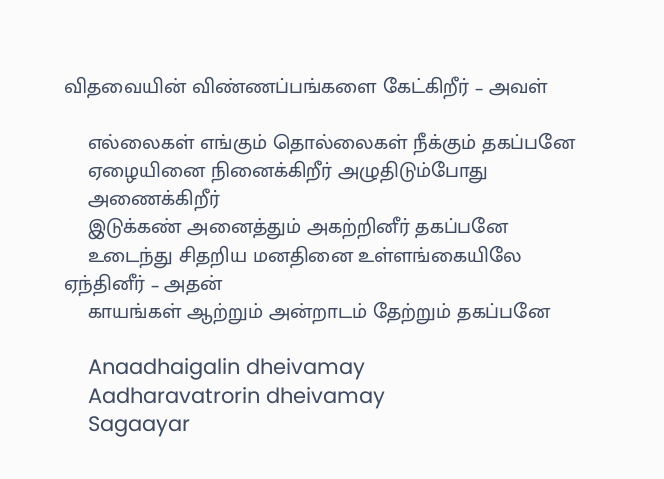விதவையின் விண்ணப்பங்களை கேட்கிறீர் – அவள்

    எல்லைகள் எங்கும் தொல்லைகள் நீக்கும் தகப்பனே
    ஏழையினை நினைக்கிறீர் அழுதிடும்போது
    அணைக்கிறீர்
    இடுக்கண் அனைத்தும் அகற்றினீர் தகப்பனே
    உடைந்து சிதறிய மனதினை உள்ளங்கையிலே ஏந்தினீர் – அதன்
    காயங்கள் ஆற்றும் அன்றாடம் தேற்றும் தகப்பனே

    Anaadhaigalin dheivamay
    Aadharavatrorin dheivamay
    Sagaayar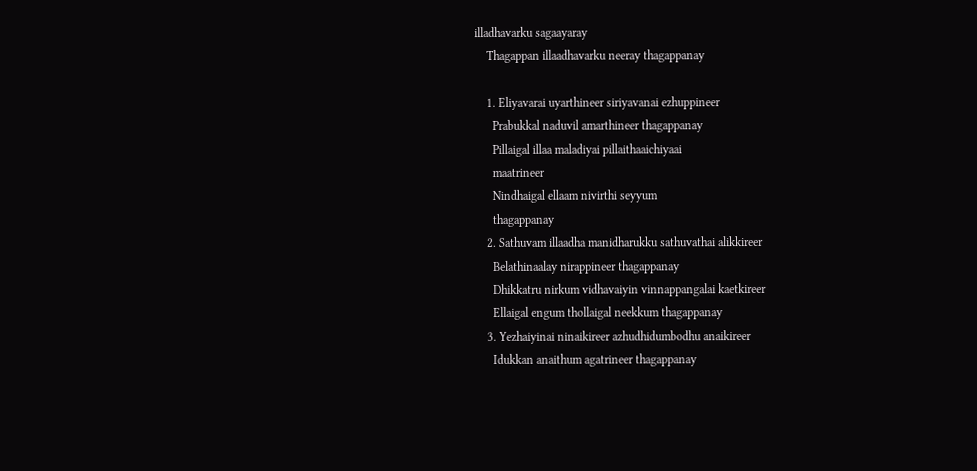illadhavarku sagaayaray
    Thagappan illaadhavarku neeray thagappanay

    1. Eliyavarai uyarthineer siriyavanai ezhuppineer
      Prabukkal naduvil amarthineer thagappanay
      Pillaigal illaa maladiyai pillaithaaichiyaai
      maatrineer
      Nindhaigal ellaam nivirthi seyyum
      thagappanay
    2. Sathuvam illaadha manidharukku sathuvathai alikkireer
      Belathinaalay nirappineer thagappanay
      Dhikkatru nirkum vidhavaiyin vinnappangalai kaetkireer
      Ellaigal engum thollaigal neekkum thagappanay
    3. Yezhaiyinai ninaikireer azhudhidumbodhu anaikireer
      Idukkan anaithum agatrineer thagappanay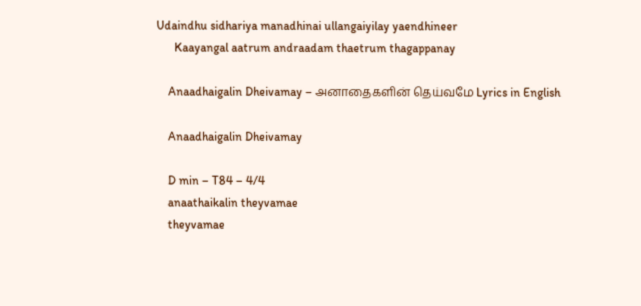Udaindhu sidhariya manadhinai ullangaiyilay yaendhineer
      Kaayangal aatrum andraadam thaetrum thagappanay

    Anaadhaigalin Dheivamay – அனாதைகளின் தெய்வமே Lyrics in English

    Anaadhaigalin Dheivamay

    D min – T84 – 4/4
    anaathaikalin theyvamae
    theyvamae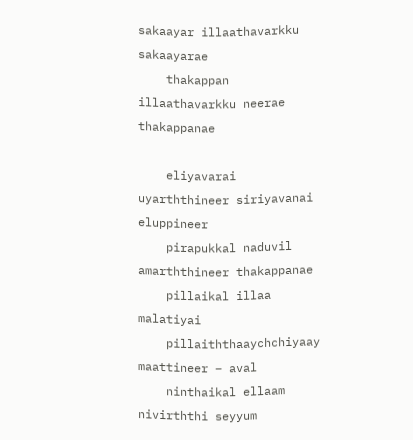sakaayar illaathavarkku sakaayarae
    thakappan illaathavarkku neerae thakappanae

    eliyavarai uyarththineer siriyavanai eluppineer
    pirapukkal naduvil amarththineer thakappanae
    pillaikal illaa malatiyai
    pillaiththaaychchiyaay maattineer – aval
    ninthaikal ellaam nivirththi seyyum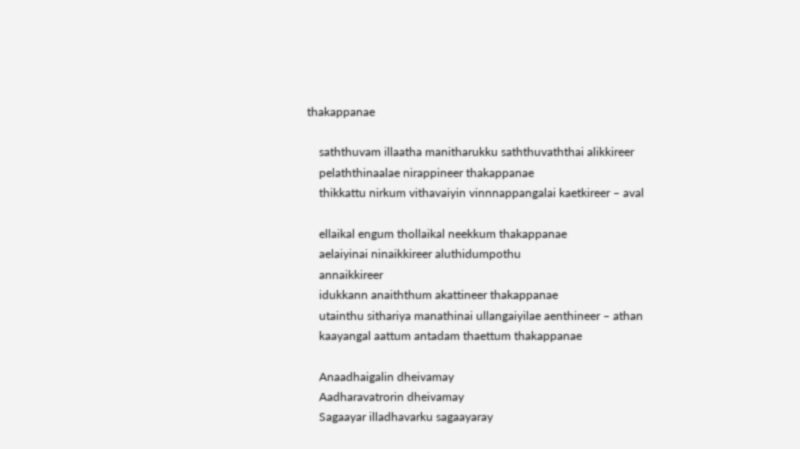thakappanae

    saththuvam illaatha manitharukku saththuvaththai alikkireer
    pelaththinaalae nirappineer thakappanae
    thikkattu nirkum vithavaiyin vinnnappangalai kaetkireer – aval

    ellaikal engum thollaikal neekkum thakappanae
    aelaiyinai ninaikkireer aluthidumpothu
    annaikkireer
    idukkann anaiththum akattineer thakappanae
    utainthu sithariya manathinai ullangaiyilae aenthineer – athan
    kaayangal aattum antadam thaettum thakappanae

    Anaadhaigalin dheivamay
    Aadharavatrorin dheivamay
    Sagaayar illadhavarku sagaayaray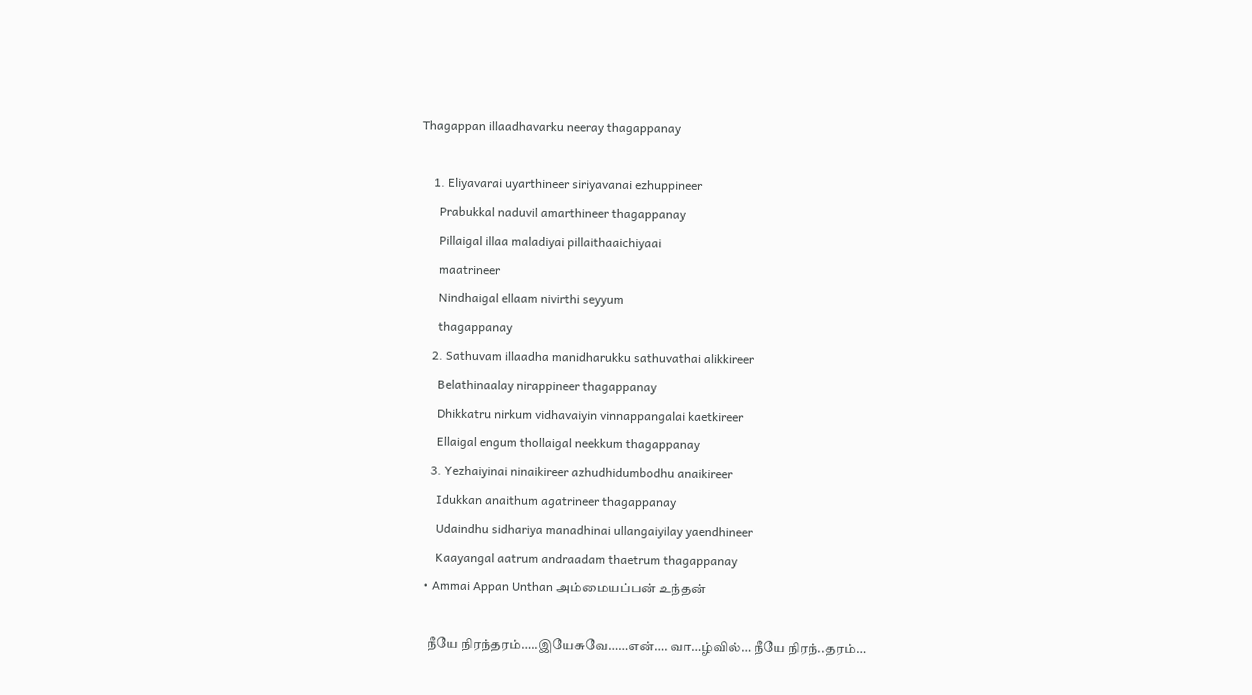Thagappan illaadhavarku neeray thagappanay

    1. Eliyavarai uyarthineer siriyavanai ezhuppineer
      Prabukkal naduvil amarthineer thagappanay
      Pillaigal illaa maladiyai pillaithaaichiyaai
      maatrineer
      Nindhaigal ellaam nivirthi seyyum
      thagappanay
    2. Sathuvam illaadha manidharukku sathuvathai alikkireer
      Belathinaalay nirappineer thagappanay
      Dhikkatru nirkum vidhavaiyin vinnappangalai kaetkireer
      Ellaigal engum thollaigal neekkum thagappanay
    3. Yezhaiyinai ninaikireer azhudhidumbodhu anaikireer
      Idukkan anaithum agatrineer thagappanay
      Udaindhu sidhariya manadhinai ullangaiyilay yaendhineer
      Kaayangal aatrum andraadam thaetrum thagappanay
  • Ammai Appan Unthan அம்மையப்பன் உந்தன்

    நீயே நிரந்தரம்…..இயேசுவே……என்…. வா…ழ்வில்… நீயே நிரந்..தரம்…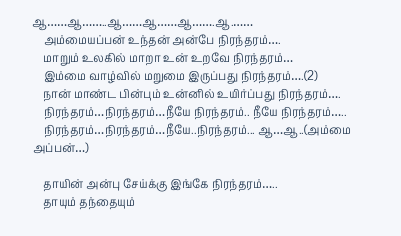ஆ……ஆ……..ஆ……ஆ……ஆ…….ஆ.……
    அம்மையப்பன் உந்தன் அன்பே நிரந்தரம்….
    மாறும் உலகில் மாறா உன் உறவே நிரந்தரம்…
    இம்மை வாழ்வில் மறுமை இருப்பது நிரந்தரம்….(2)
    நான் மாண்ட பின்பும் உன்னில் உயிர்ப்பது நிரந்தரம்….
    நிரந்தரம்…நிரந்தரம்…நீயே நிரந்தரம்.. நீயே நிரந்தரம்…..
    நிரந்தரம்…நிரந்தரம்…நீயே..நிரந்தரம்... ஆ…ஆ..(அம்மை அப்பன்…)

    தாயின் அன்பு சேய்க்கு இங்கே நிரந்தரம்…..
    தாயும் தந்தையும்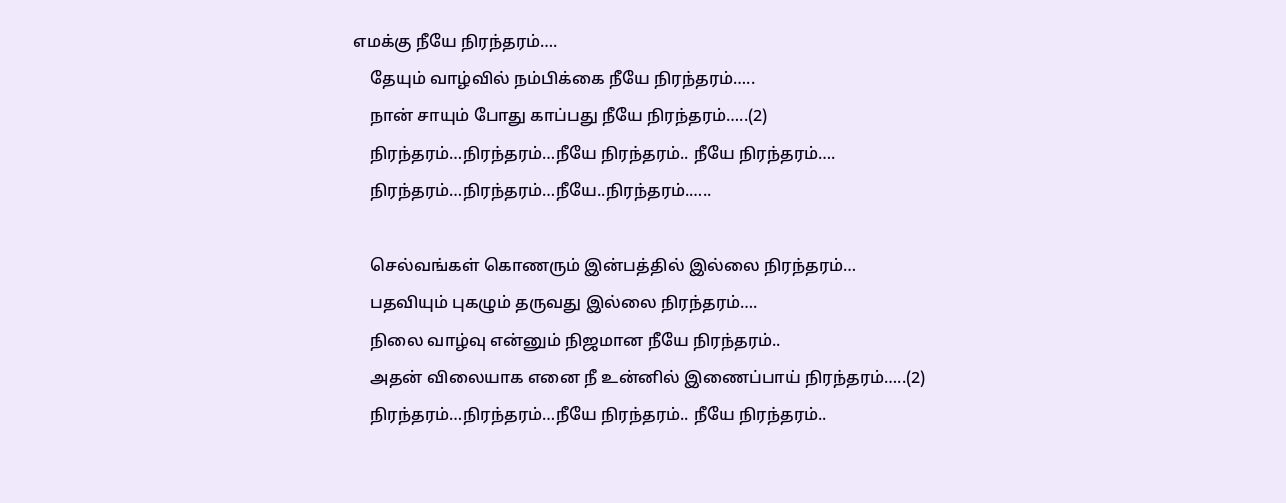எமக்கு நீயே நிரந்தரம்….
    தேயும் வாழ்வில் நம்பிக்கை நீயே நிரந்தரம்…..
    நான் சாயும் போது காப்பது நீயே நிரந்தரம்…..(2)
    நிரந்தரம்…நிரந்தரம்…நீயே நிரந்தரம்.. நீயே நிரந்தரம்….
    நிரந்தரம்…நிரந்தரம்…நீயே..நிரந்தரம்.…..

    செல்வங்கள் கொணரும் இன்பத்தில் இல்லை நிரந்தரம்…
    பதவியும் புகழும் தருவது இல்லை நிரந்தரம்….
    நிலை வாழ்வு என்னும் நிஜமான நீயே நிரந்தரம்..
    அதன் விலையாக எனை நீ உன்னில் இணைப்பாய் நிரந்தரம்…..(2)
    நிரந்தரம்…நிரந்தரம்…நீயே நிரந்தரம்.. நீயே நிரந்தரம்..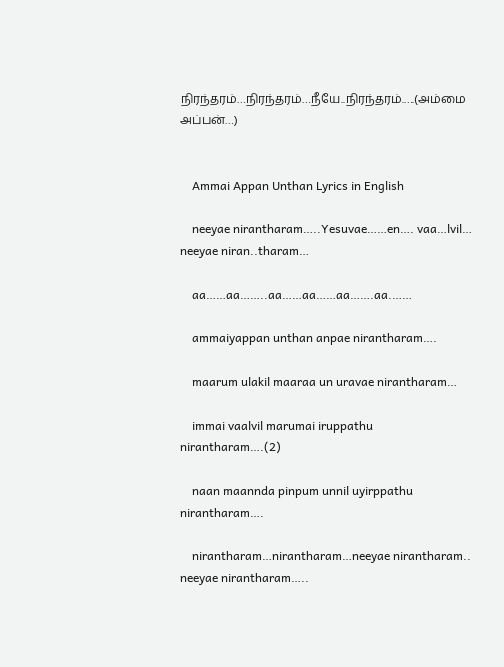நிரந்தரம்…நிரந்தரம்…நீயே..நிரந்தரம்.….(அம்மை அப்பன்…)


    Ammai Appan Unthan Lyrics in English

    neeyae nirantharam…..Yesuvae……en…. vaa…lvil… neeyae niran..tharam…

    aa……aa……..aa……aa……aa…….aa.……

    ammaiyappan unthan anpae nirantharam….

    maarum ulakil maaraa un uravae nirantharam…

    immai vaalvil marumai iruppathu nirantharam….(2)

    naan maannda pinpum unnil uyirppathu nirantharam….

    nirantharam…nirantharam…neeyae nirantharam.. neeyae nirantharam…..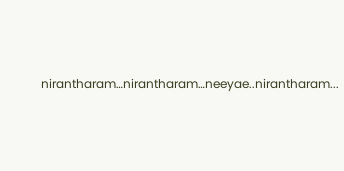nirantharam…nirantharam…neeyae..nirantharam...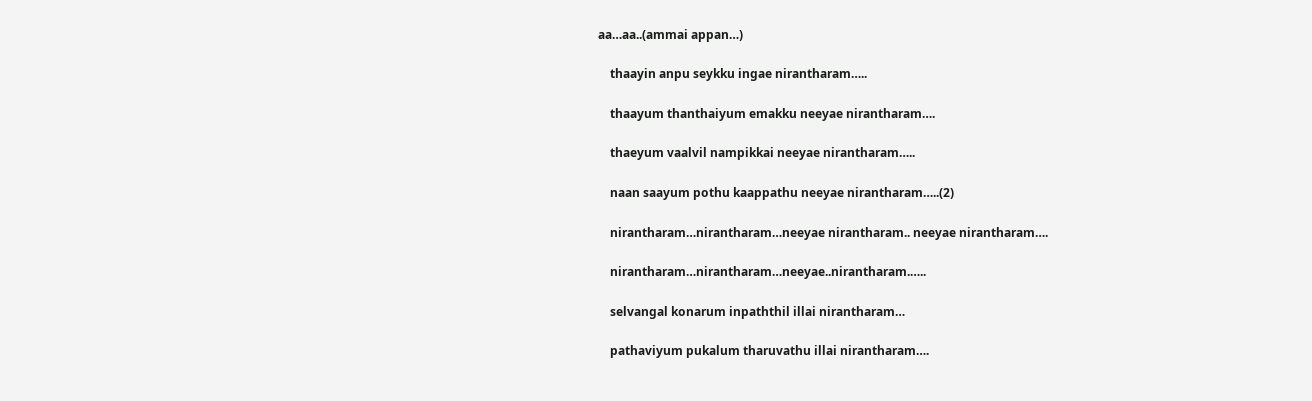aa…aa..(ammai appan…)

    thaayin anpu seykku ingae nirantharam…..

    thaayum thanthaiyum emakku neeyae nirantharam….

    thaeyum vaalvil nampikkai neeyae nirantharam…..

    naan saayum pothu kaappathu neeyae nirantharam…..(2)

    nirantharam…nirantharam…neeyae nirantharam.. neeyae nirantharam….

    nirantharam…nirantharam…neeyae..nirantharam.…..

    selvangal konarum inpaththil illai nirantharam…

    pathaviyum pukalum tharuvathu illai nirantharam….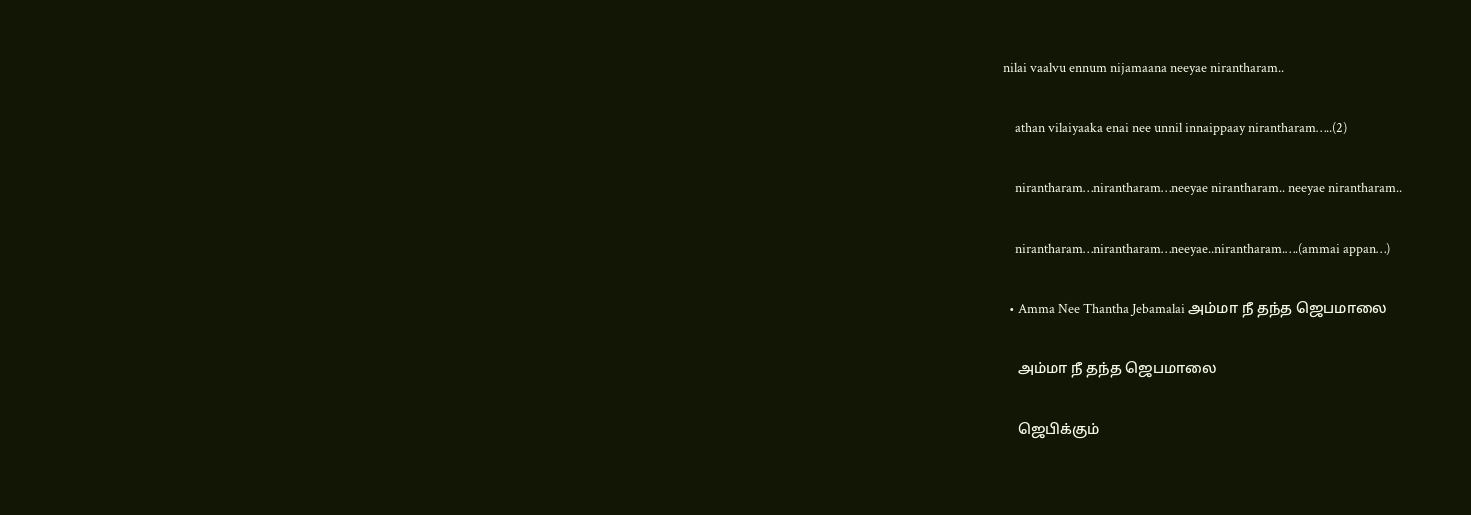nilai vaalvu ennum nijamaana neeyae nirantharam..

    athan vilaiyaaka enai nee unnil innaippaay nirantharam…..(2)

    nirantharam…nirantharam…neeyae nirantharam.. neeyae nirantharam..

    nirantharam…nirantharam…neeyae..nirantharam.….(ammai appan…)

  • Amma Nee Thantha Jebamalai அம்மா நீ தந்த ஜெபமாலை

    அம்மா நீ தந்த ஜெபமாலை

    ஜெபிக்கும்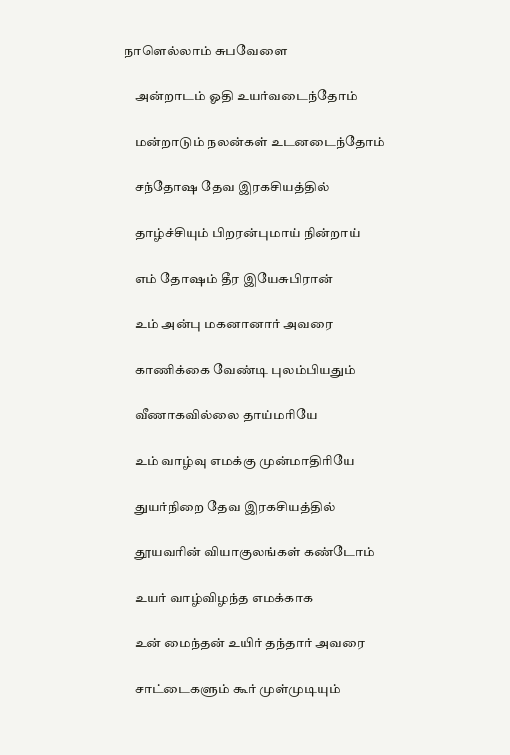நாளெல்லாம் சுபவேளை

    அன்றாடம் ஓதி உயர்வடைந்தோம்

    மன்றாடும் நலன்கள் உடனடைந்தோம்

    சந்தோஷ தேவ இரகசியத்தில்

    தாழ்ச்சியும் பிறரன்புமாய் நின்றாய்

    எம் தோஷம் தீர இயேசுபிரான்

    உம் அன்பு மகனானார் அவரை

    காணிக்கை வேண்டி புலம்பியதும்

    வீணாகவில்லை தாய்மரியே

    உம் வாழ்வு எமக்கு முன்மாதிரியே

    துயர்நிறை தேவ இரகசியத்தில்

    தூயவரின் வியாகுலங்கள் கண்டோம்

    உயர் வாழ்விழந்த எமக்காக

    உன் மைந்தன் உயிர் தந்தார் அவரை

    சாட்டைகளும் கூர் முள்முடியும்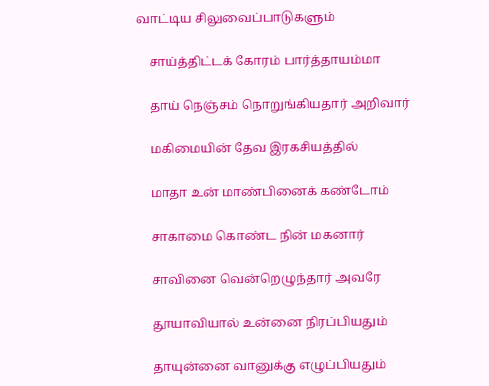வாட்டிய சிலுவைப்பாடுகளும்

    சாய்த்திட்டக் கோரம் பார்த்தாயம்மா

    தாய் நெஞ்சம் நொறுங்கியதார் அறிவார்

    மகிமையின் தேவ இரகசியத்தில்

    மாதா உன் மாண்பினைக் கண்டோம்

    சாகாமை கொண்ட நின் மகனார்

    சாவினை வென்றெழுந்தார் அவரே

    தூயாவியால் உன்னை நிரப்பியதும்

    தாயுன்னை வானுக்கு எழுப்பியதும்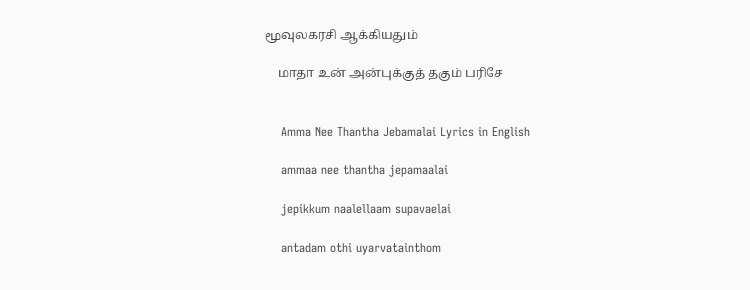மூவுலகரசி ஆக்கியதும்

    மாதா உன் அன்புக்குத் தகும் பரிசே


    Amma Nee Thantha Jebamalai Lyrics in English

    ammaa nee thantha jepamaalai

    jepikkum naalellaam supavaelai

    antadam othi uyarvatainthom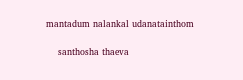mantadum nalankal udanatainthom

    santhosha thaeva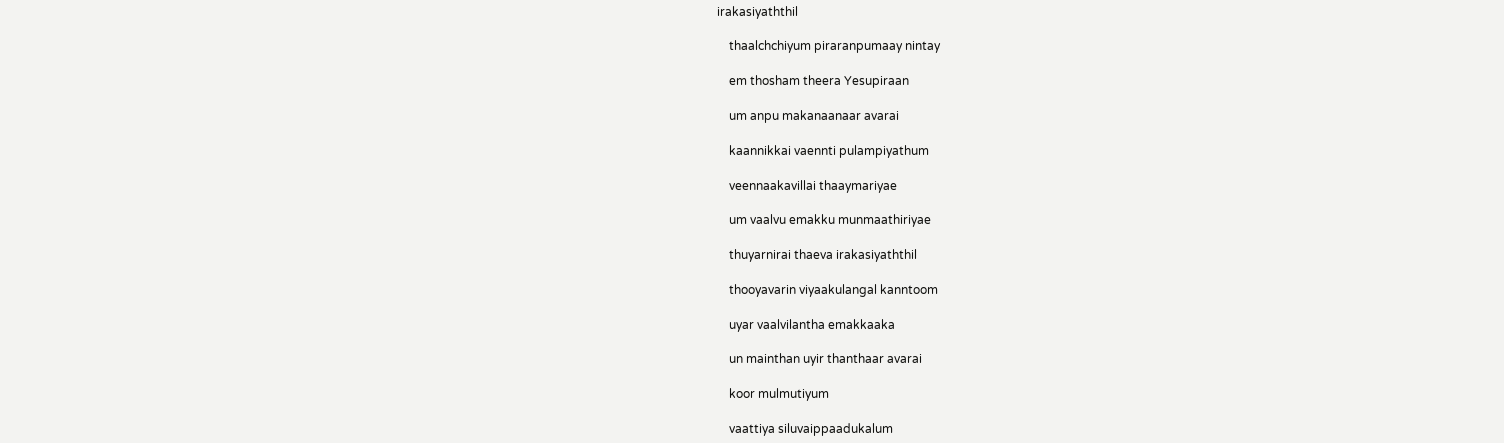irakasiyaththil

    thaalchchiyum piraranpumaay nintay

    em thosham theera Yesupiraan

    um anpu makanaanaar avarai

    kaannikkai vaennti pulampiyathum

    veennaakavillai thaaymariyae

    um vaalvu emakku munmaathiriyae

    thuyarnirai thaeva irakasiyaththil

    thooyavarin viyaakulangal kanntoom

    uyar vaalvilantha emakkaaka

    un mainthan uyir thanthaar avarai

    koor mulmutiyum

    vaattiya siluvaippaadukalum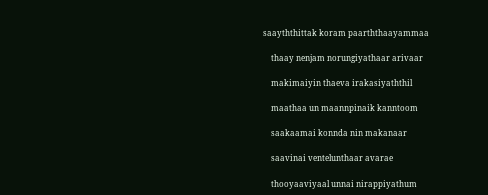saayththittak koram paarththaayammaa

    thaay nenjam norungiyathaar arivaar

    makimaiyin thaeva irakasiyaththil

    maathaa un maannpinaik kanntoom

    saakaamai konnda nin makanaar

    saavinai ventelunthaar avarae

    thooyaaviyaal unnai nirappiyathum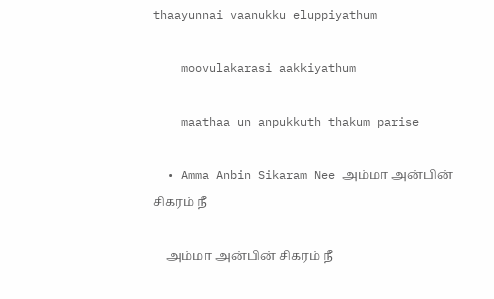thaayunnai vaanukku eluppiyathum

    moovulakarasi aakkiyathum

    maathaa un anpukkuth thakum parise

  • Amma Anbin Sikaram Nee அம்மா அன்பின் சிகரம் நீ

    அம்மா அன்பின் சிகரம் நீ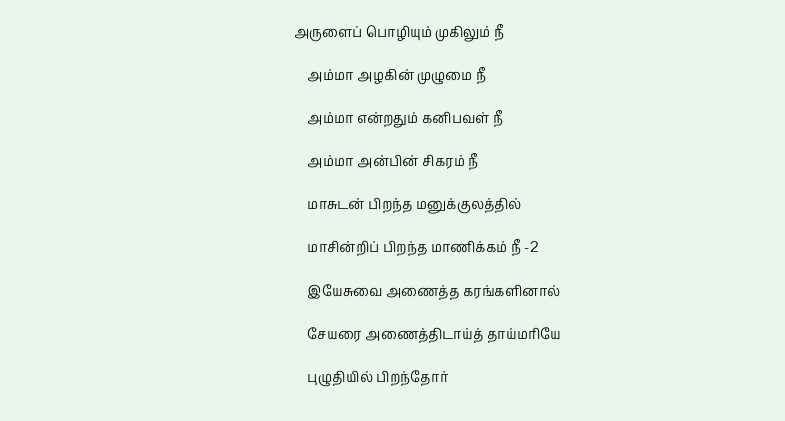அருளைப் பொழியும் முகிலும் நீ

    அம்மா அழகின் முழுமை நீ

    அம்மா என்றதும் கனிபவள் நீ

    அம்மா அன்பின் சிகரம் நீ

    மாசுடன் பிறந்த மனுக்குலத்தில்

    மாசின்றிப் பிறந்த மாணிக்கம் நீ -2

    இயேசுவை அணைத்த கரங்களினால்

    சேயரை அணைத்திடாய்த் தாய்மரியே

    புழுதியில் பிறந்தோர்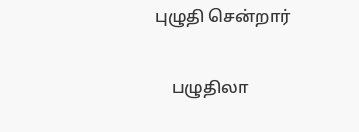புழுதி சென்றார்

    பழுதிலா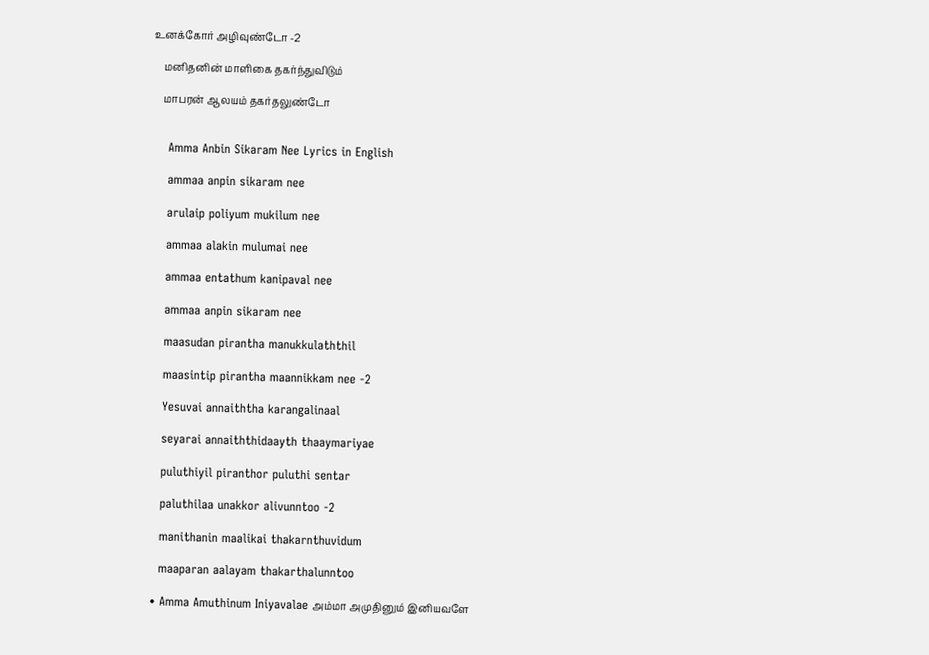உனக்கோர் அழிவுண்டோ -2

    மனிதனின் மாளிகை தகர்ந்துவிடும்

    மாபரன் ஆலயம் தகர்தலுண்டோ


    Amma Anbin Sikaram Nee Lyrics in English

    ammaa anpin sikaram nee

    arulaip poliyum mukilum nee

    ammaa alakin mulumai nee

    ammaa entathum kanipaval nee

    ammaa anpin sikaram nee

    maasudan pirantha manukkulaththil

    maasintip pirantha maannikkam nee -2

    Yesuvai annaiththa karangalinaal

    seyarai annaiththidaayth thaaymariyae

    puluthiyil piranthor puluthi sentar

    paluthilaa unakkor alivunntoo -2

    manithanin maalikai thakarnthuvidum

    maaparan aalayam thakarthalunntoo

  • Amma Amuthinum Iniyavalae அம்மா அமுதினும் இனியவளே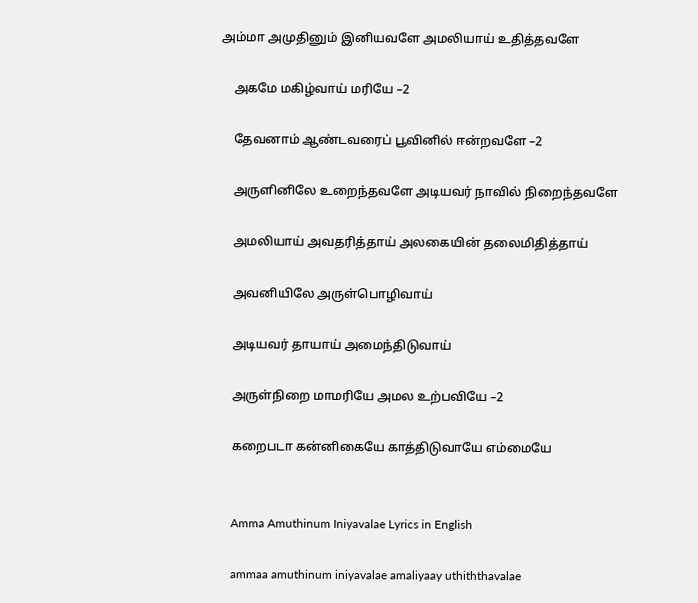அம்மா அமுதினும் இனியவளே அமலியாய் உதித்தவளே

    அகமே மகிழ்வாய் மரியே –2

    தேவனாம் ஆண்டவரைப் பூவினில் ஈன்றவளே –2

    அருளினிலே உறைந்தவளே அடியவர் நாவில் நிறைந்தவளே

    அமலியாய் அவதரித்தாய் அலகையின் தலைமிதித்தாய்

    அவனியிலே அருள்பொழிவாய்

    அடியவர் தாயாய் அமைந்திடுவாய்

    அருள்நிறை மாமரியே அமல உற்பவியே –2

    கறைபடா கன்னிகையே காத்திடுவாயே எம்மையே


    Amma Amuthinum Iniyavalae Lyrics in English

    ammaa amuthinum iniyavalae amaliyaay uthiththavalae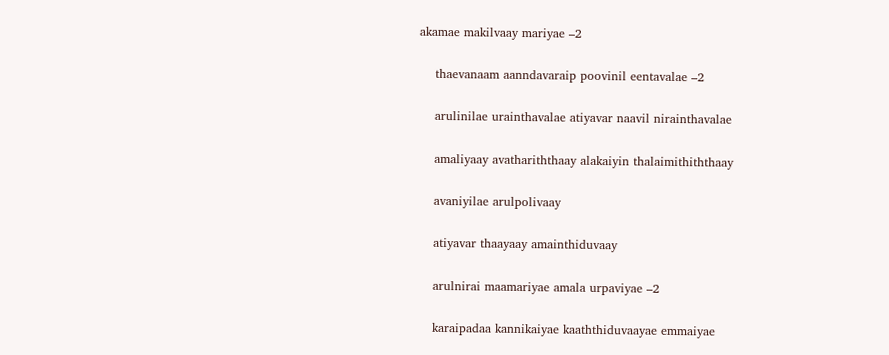akamae makilvaay mariyae –2

    thaevanaam aanndavaraip poovinil eentavalae –2

    arulinilae urainthavalae atiyavar naavil nirainthavalae

    amaliyaay avathariththaay alakaiyin thalaimithiththaay

    avaniyilae arulpolivaay

    atiyavar thaayaay amainthiduvaay

    arulnirai maamariyae amala urpaviyae –2

    karaipadaa kannikaiyae kaaththiduvaayae emmaiyae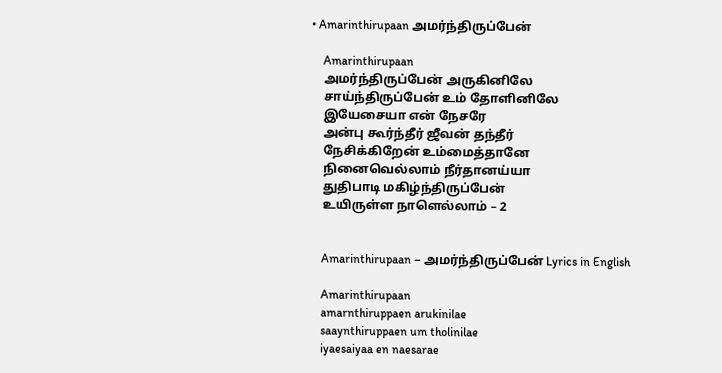• Amarinthirupaan அமர்ந்திருப்பேன்

    Amarinthirupaan
    அமர்ந்திருப்பேன் அருகினிலே
    சாய்ந்திருப்பேன் உம் தோளினிலே
    இயேசையா என் நேசரே
    அன்பு கூர்ந்தீர் ஜீவன் தந்தீர்
    நேசிக்கிறேன் உம்மைத்தானே
    நினைவெல்லாம் நீர்தானய்யா
    துதிபாடி மகிழ்ந்திருப்பேன்
    உயிருள்ள நாளெல்லாம் – 2


    Amarinthirupaan – அமர்ந்திருப்பேன் Lyrics in English

    Amarinthirupaan
    amarnthiruppaen arukinilae
    saaynthiruppaen um tholinilae
    iyaesaiyaa en naesarae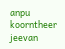anpu koorntheer jeevan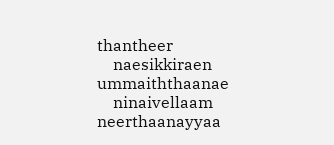thantheer
    naesikkiraen ummaiththaanae
    ninaivellaam neerthaanayyaa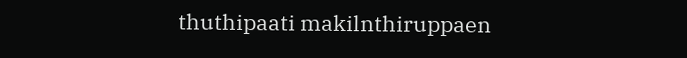thuthipaati makilnthiruppaen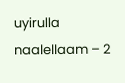uyirulla naalellaam – 2